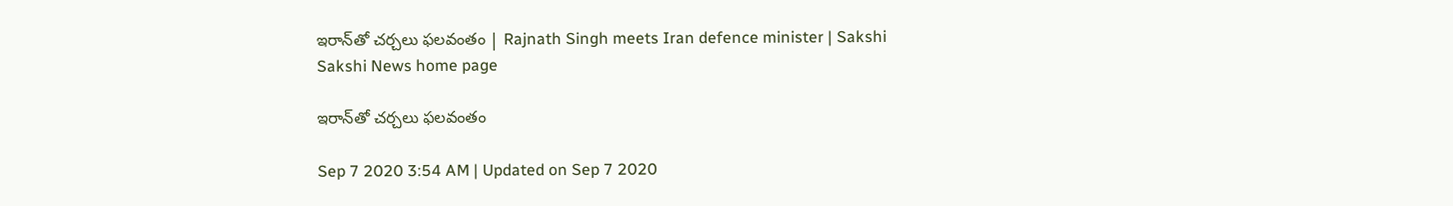ఇరాన్‌తో చర్చలు ఫలవంతం | Rajnath Singh meets Iran defence minister | Sakshi
Sakshi News home page

ఇరాన్‌తో చర్చలు ఫలవంతం

Sep 7 2020 3:54 AM | Updated on Sep 7 2020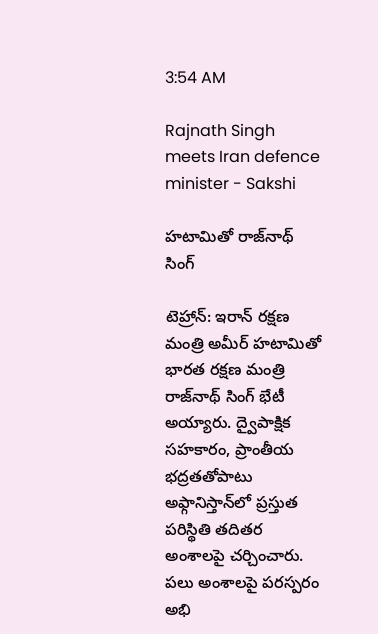3:54 AM

Rajnath Singh meets Iran defence minister - Sakshi

హటామితో రాజ్‌నాథ్‌ సింగ్‌

టెహ్రాన్‌: ఇరాన్‌ రక్షణ మంత్రి అమీర్‌ హటామితో భారత రక్షణ మంత్రి రాజ్‌నాథ్‌ సింగ్‌ భేటీ అయ్యారు. ద్వైపాక్షిక సహకారం, ప్రాంతీయ భద్రతతోపాటు అఫ్గానిస్తాన్‌లో ప్రస్తుత పరిస్థితి తదితర అంశాలపై చర్చించారు. పలు అంశాలపై పరస్పరం అభి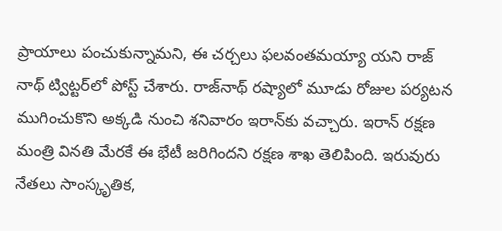ప్రాయాలు పంచుకున్నామని, ఈ చర్చలు ఫలవంతమయ్యా యని రాజ్‌ నాథ్‌ ట్విట్టర్‌లో పోస్ట్‌ చేశారు. రాజ్‌నాథ్‌ రష్యాలో మూడు రోజుల పర్యటన ముగించుకొని అక్కడి నుంచి శనివారం ఇరాన్‌కు వచ్చారు. ఇరాన్‌ రక్షణ మంత్రి వినతి మేరకే ఈ భేటీ జరిగిందని రక్షణ శాఖ తెలిపింది. ఇరువురు నేతలు సాంస్కృతిక,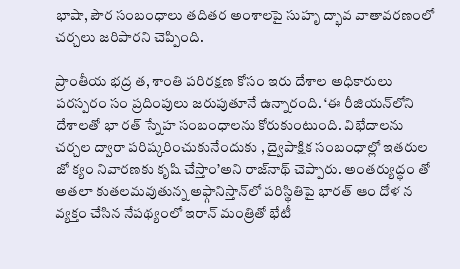భాషా, పౌర సంబంధాలు తదితర అంశాలపై సుహృ ద్భావ వాతావరణంలో చర్చలు జరిపారని చెప్పింది.

ప్రాంతీయ భద్ర త, శాంతి పరిరక్షణ కోసం ఇరు దేశాల అధికారులు పరస్పరం సం ప్రదింపులు జరుపుతూనే ఉన్నారంది. ‘ఈ రీజియన్‌లోని దేశాలతో భా రత్‌ స్నేహ సంబంధాలను కోరుకుంటుంది. విభేదాలను చర్చల ద్వారా పరిష్కరించుకునేందుకు , ద్వైపాక్షిక సంబంధాల్లో ఇతరుల జో క్యం నివారణకు కృషి చేస్తాం’అని రాజ్‌నాథ్‌ చెప్పారు. అంతర్యుద్ధం తో అతలా కుతలమవుతున్న అఫ్గానిస్తాన్‌లో పరిస్థితిపై భారత్‌ ఆం దోళ న వ్యక్తం చేసిన నేపథ్యంలో ఇరాన్‌ మంత్రితో భేటీ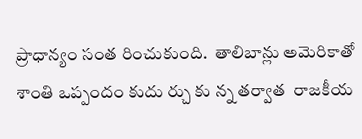ప్రాధాన్యం సంత రించుకుంది.  తాలిబాన్లు అమెరికాతో శాంతి ఒప్పందం కుదు ర్చు కు న్న తర్వాత  రాజకీయ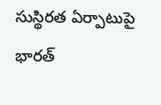సుస్థిరత ఏర్పాటుపై భారత్‌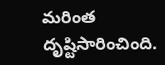మరింత దృష్టిసారించింది.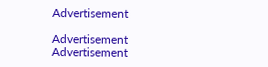Advertisement

Advertisement
Advertisement